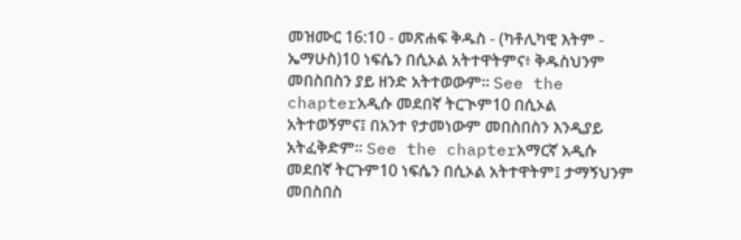መዝሙር 16:10 - መጽሐፍ ቅዱስ - (ካቶሊካዊ እትም - ኤማሁስ)10 ነፍሴን በሲኦል አትተዋትምና፥ ቅዱስህንም መበስበስን ያይ ዘንድ አትተወውም። See the chapterአዲሱ መደበኛ ትርጒም10 በሲኦል አትተወኝምና፤ በአንተ የታመነውም መበስበስን እንዲያይ አትፈቅድም። See the chapterአማርኛ አዲሱ መደበኛ ትርጉም10 ነፍሴን በሲኦል አትተዋትም፤ ታማኝህንም መበስበስ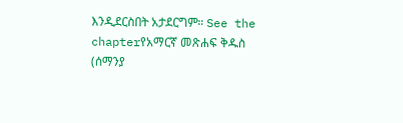እንዲደርስበት አታደርግም። See the chapterየአማርኛ መጽሐፍ ቅዱስ (ሰማንያ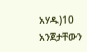አሃዱ)10 አንጀታቸውን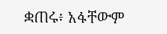ቋጠሩ፥ አፋቸውም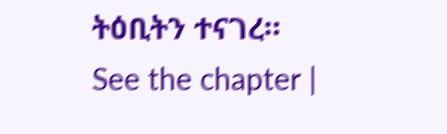ትዕቢትን ተናገረ። See the chapter |